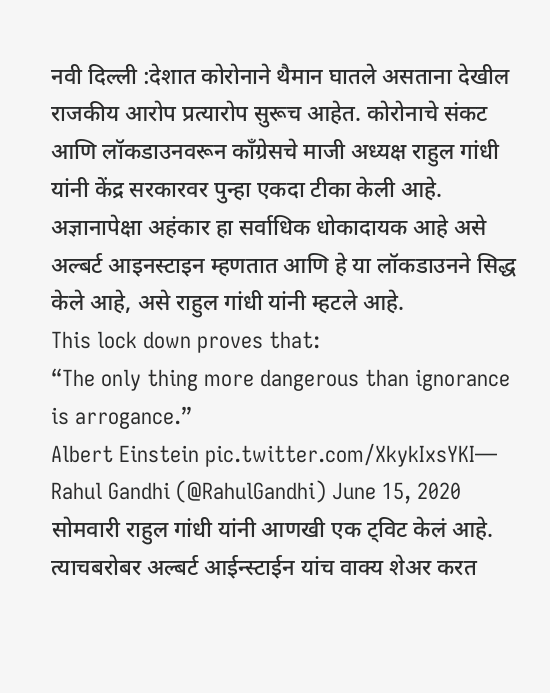नवी दिल्ली :देशात कोरोनाने थैमान घातले असताना देखील राजकीय आरोप प्रत्यारोप सुरूच आहेत. कोरोनाचे संकट आणि लॉकडाउनवरून काँग्रेसचे माजी अध्यक्ष राहुल गांधी यांनी केंद्र सरकारवर पुन्हा एकदा टीका केली आहे. अज्ञानापेक्षा अहंकार हा सर्वाधिक धोकादायक आहे असे अल्बर्ट आइनस्टाइन म्हणतात आणि हे या लॉकडाउनने सिद्ध केले आहे, असे राहुल गांधी यांनी म्हटले आहे.
This lock down proves that:
“The only thing more dangerous than ignorance is arrogance.”
Albert Einstein pic.twitter.com/XkykIxsYKI— Rahul Gandhi (@RahulGandhi) June 15, 2020
सोमवारी राहुल गांधी यांनी आणखी एक ट्विट केलं आहे. त्याचबरोबर अल्बर्ट आईन्स्टाईन यांच वाक्य शेअर करत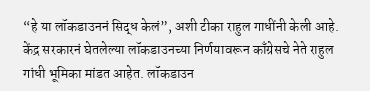“हे या लॉकडाउननं सिद्ध केलं”, अशी टीका राहुल गाधींनी केली आहे. केंद्र सरकारनं घेतलेल्या लॉकडाउनच्या निर्णयावरून काँग्रेसचे नेते राहुल गांधी भूमिका मांडत आहेत. लॉकडाउन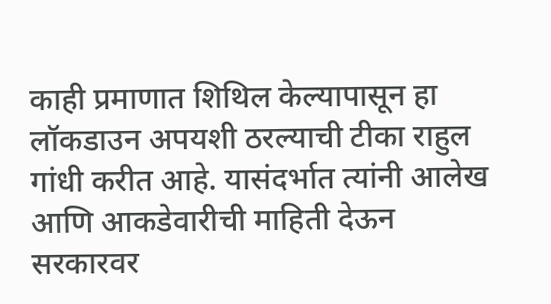काही प्रमाणात शिथिल केल्यापासून हा लॉकडाउन अपयशी ठरल्याची टीका राहुल गांधी करीत आहे. यासंदर्भात त्यांनी आलेख आणि आकडेवारीची माहिती देऊन सरकारवर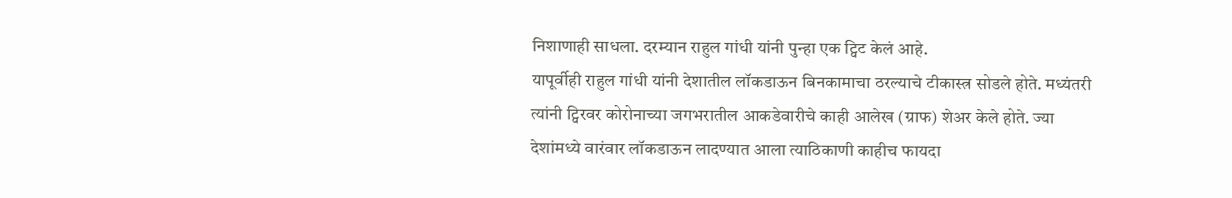निशाणाही साधला. दरम्यान राहुल गांधी यांनी पुन्हा एक ट्विट केलं आहे.
यापूर्वीही राहुल गांधी यांनी देशातील लॉकडाऊन बिनकामाचा ठरल्याचे टीकास्त्र सोडले होते. मध्यंतरी त्यांनी ट्विरवर कोरोनाच्या जगभरातील आकडेवारीचे काही आलेख (ग्राफ) शेअर केले होते. ज्या देशांमध्ये वारंवार लॉकडाऊन लादण्यात आला त्याठिकाणी काहीच फायदा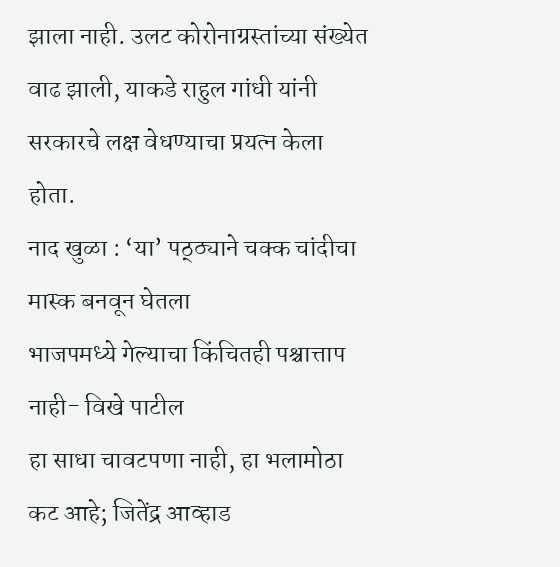झाला नाही. उलट कोरोनाग्रस्तांच्या संख्येत वाढ झाली, याकडे राहुल गांधी यांनी सरकारचे लक्ष वेधण्याचा प्रयत्न केला होता.
नाद खुळा : ‘या’ पठ्ठ्याने चक्क चांदीचा मास्क बनवून घेतला
भाजपमध्ये गेल्याचा किंचितही पश्चात्ताप नाही- विखे पाटील
हा साधा चावटपणा नाही, हा भलामोठा कट आहे; जितेंद्र आव्हाड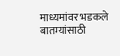माध्यमांवर भडकले
बातम्यांसाठी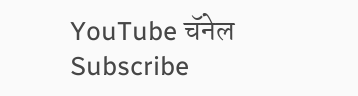YouTube चॅनेल Subscribe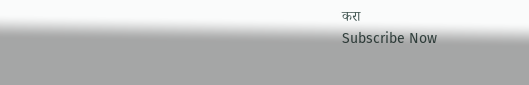करा
Subscribe Now